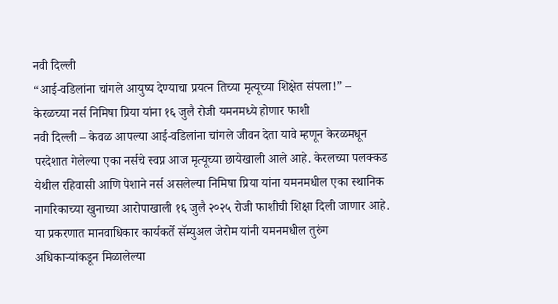नवी दिल्ली
“आई-वडिलांना चांगले आयुष्य देण्याचा प्रयत्न तिच्या मृत्यूच्या शिक्षेत संपला!” – केरळच्या नर्स निमिषा प्रिया यांना १६ जुलै रोजी यमनमध्ये होणार फाशी
नवी दिल्ली – केवळ आपल्या आई-वडिलांना चांगले जीवन देता यावे म्हणून केरळमधून परदेशात गेलेल्या एका नर्सचे स्वप्न आज मृत्यूच्या छायेखाली आले आहे. केरलच्या पलक्कड येथील रहिवासी आणि पेशाने नर्स असलेल्या निमिषा प्रिया यांना यमनमधील एका स्थानिक नागरिकाच्या खुनाच्या आरोपाखाली १६ जुलै २०२५ रोजी फाशीची शिक्षा दिली जाणार आहे. या प्रकरणात मानवाधिकार कार्यकर्ते सॅम्युअल जेरोम यांनी यमनमधील तुरुंग अधिकाऱ्यांकडून मिळालेल्या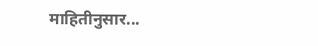माहितीनुसार...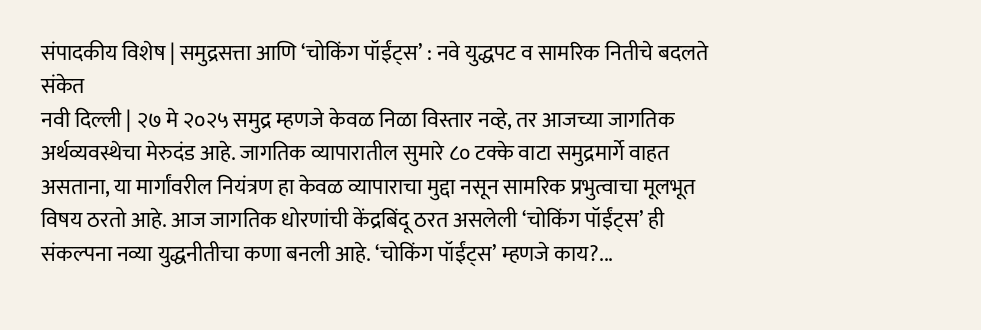संपादकीय विशेष | समुद्रसत्ता आणि ‘चोकिंग पॉईंट्स’ : नवे युद्धपट व सामरिक नितीचे बदलते संकेत
नवी दिल्ली | २७ मे २०२५ समुद्र म्हणजे केवळ निळा विस्तार नव्हे, तर आजच्या जागतिक अर्थव्यवस्थेचा मेरुदंड आहे. जागतिक व्यापारातील सुमारे ८० टक्के वाटा समुद्रमार्गे वाहत असताना, या मार्गांवरील नियंत्रण हा केवळ व्यापाराचा मुद्दा नसून सामरिक प्रभुत्वाचा मूलभूत विषय ठरतो आहे. आज जागतिक धोरणांची केंद्रबिंदू ठरत असलेली ‘चोकिंग पॉईंट्स’ ही संकल्पना नव्या युद्धनीतीचा कणा बनली आहे. ‘चोकिंग पॉईंट्स’ म्हणजे काय?...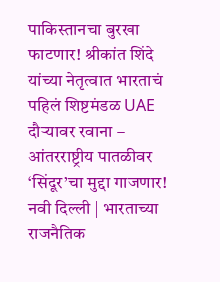पाकिस्तानचा बुरखा फाटणार! श्रीकांत शिंदे यांच्या नेतृत्वात भारताचं पहिलं शिष्टमंडळ UAE दौऱ्यावर रवाना – आंतरराष्ट्रीय पातळीवर ‘सिंदूर’चा मुद्दा गाजणार!
नवी दिल्ली | भारताच्या राजनैतिक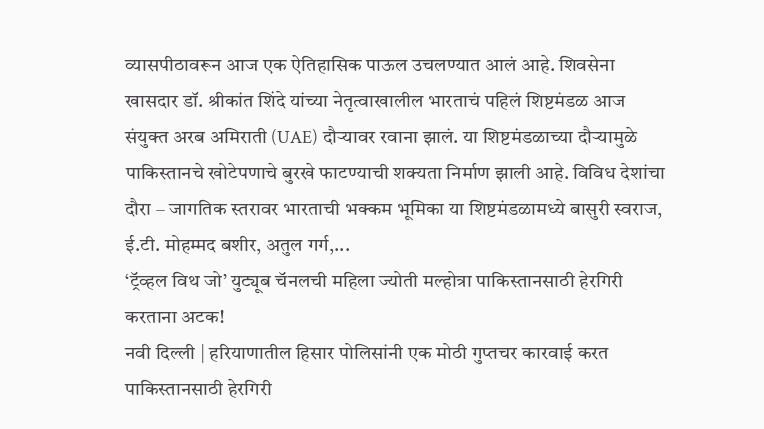व्यासपीठावरून आज एक ऐतिहासिक पाऊल उचलण्यात आलं आहे. शिवसेना खासदार डॉ. श्रीकांत शिंदे यांच्या नेतृत्वाखालील भारताचं पहिलं शिष्टमंडळ आज संयुक्त अरब अमिराती (UAE) दौऱ्यावर रवाना झालं. या शिष्टमंडळाच्या दौऱ्यामुळे पाकिस्तानचे खोटेपणाचे बुरखे फाटण्याची शक्यता निर्माण झाली आहे. विविध देशांचा दौरा – जागतिक स्तरावर भारताची भक्कम भूमिका या शिष्टमंडळामध्ये बासुरी स्वराज, ई.टी. मोहम्मद बशीर, अतुल गर्ग,...
‘ट्रॅव्हल विथ जो’ युट्यूब चॅनलची महिला ज्योती मल्होत्रा पाकिस्तानसाठी हेरगिरी करताना अटक!
नवी दिल्ली | हरियाणातील हिसार पोलिसांनी एक मोठी गुप्तचर कारवाई करत पाकिस्तानसाठी हेरगिरी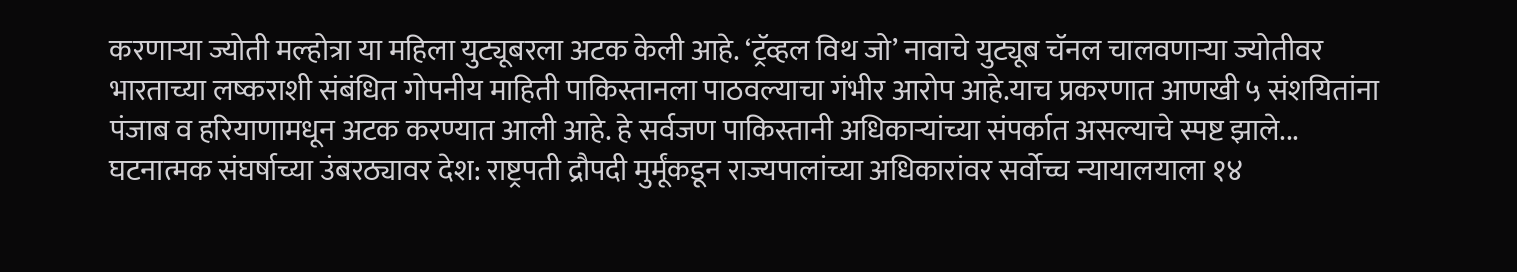करणाऱ्या ज्योती मल्होत्रा या महिला युट्यूबरला अटक केली आहे. ‘ट्रॅव्हल विथ जो’ नावाचे युट्यूब चॅनल चालवणाऱ्या ज्योतीवर भारताच्या लष्कराशी संबंधित गोपनीय माहिती पाकिस्तानला पाठवल्याचा गंभीर आरोप आहे.याच प्रकरणात आणखी ५ संशयितांना पंजाब व हरियाणामधून अटक करण्यात आली आहे. हे सर्वजण पाकिस्तानी अधिकाऱ्यांच्या संपर्कात असल्याचे स्पष्ट झाले...
घटनात्मक संघर्षाच्या उंबरठ्यावर देश: राष्ट्रपती द्रौपदी मुर्मूंकडून राज्यपालांच्या अधिकारांवर सर्वोच्च न्यायालयाला १४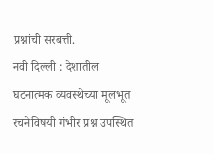प्रश्नांची सरबत्ती.
नवी दिल्ली : देशातील घटनात्मक व्यवस्थेच्या मूलभूत रचनेविषयी गंभीर प्रश्न उपस्थित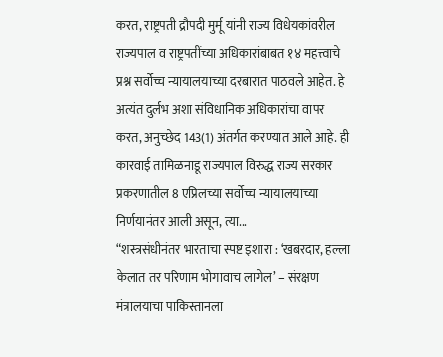करत, राष्ट्रपती द्रौपदी मुर्मू यांनी राज्य विधेयकांवरील राज्यपाल व राष्ट्रपतींच्या अधिकारांबाबत १४ महत्त्वाचे प्रश्न सर्वोच्च न्यायालयाच्या दरबारात पाठवले आहेत. हे अत्यंत दुर्लभ अशा संविधानिक अधिकारांचा वापर करत, अनुच्छेद 143(1) अंतर्गत करण्यात आले आहे. ही कारवाई तामिळनाडू राज्यपाल विरुद्ध राज्य सरकार प्रकरणातील 8 एप्रिलच्या सर्वोच्च न्यायालयाच्या निर्णयानंतर आली असून, त्या...
“शस्त्रसंधीनंतर भारताचा स्पष्ट इशारा : ‘खबरदार, हल्ला केलात तर परिणाम भोगावाच लागेल’ – संरक्षण मंत्रालयाचा पाकिस्तानला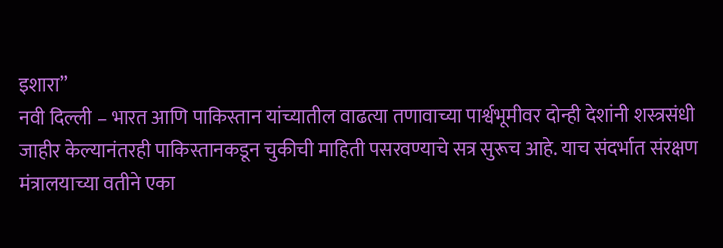इशारा”
नवी दिल्ली – भारत आणि पाकिस्तान यांच्यातील वाढत्या तणावाच्या पार्श्वभूमीवर दोन्ही देशांनी शस्त्रसंधी जाहीर केल्यानंतरही पाकिस्तानकडून चुकीची माहिती पसरवण्याचे सत्र सुरूच आहे. याच संदर्भात संरक्षण मंत्रालयाच्या वतीने एका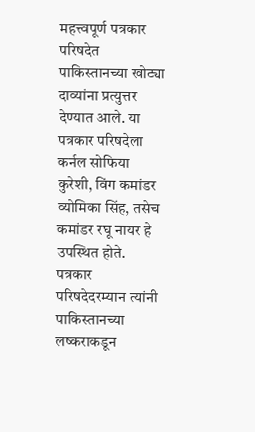महत्त्वपूर्ण पत्रकार परिषदेत पाकिस्तानच्या खोट्या दाव्यांना प्रत्युत्तर देण्यात आले. या पत्रकार परिषदेला कर्नल सोफिया कुरेशी, विंग कमांडर व्योमिका सिंह, तसेच कमांडर रघू नायर हे उपस्थित होते. पत्रकार परिषदेदरम्यान त्यांनी पाकिस्तानच्या लष्कराकडून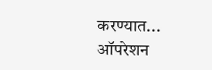करण्यात...
ऑपरेशन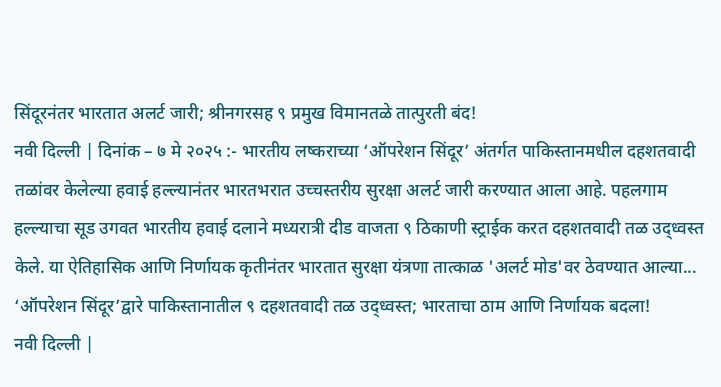सिंदूरनंतर भारतात अलर्ट जारी; श्रीनगरसह ९ प्रमुख विमानतळे तात्पुरती बंद!
नवी दिल्ली | दिनांक – ७ मे २०२५ :- भारतीय लष्कराच्या ‘ऑपरेशन सिंदूर’ अंतर्गत पाकिस्तानमधील दहशतवादी तळांवर केलेल्या हवाई हल्ल्यानंतर भारतभरात उच्चस्तरीय सुरक्षा अलर्ट जारी करण्यात आला आहे. पहलगाम हल्ल्याचा सूड उगवत भारतीय हवाई दलाने मध्यरात्री दीड वाजता ९ ठिकाणी स्ट्राईक करत दहशतवादी तळ उद्ध्वस्त केले. या ऐतिहासिक आणि निर्णायक कृतीनंतर भारतात सुरक्षा यंत्रणा तात्काळ 'अलर्ट मोड'वर ठेवण्यात आल्या...
‘ऑपरेशन सिंदूर’द्वारे पाकिस्तानातील ९ दहशतवादी तळ उद्ध्वस्त; भारताचा ठाम आणि निर्णायक बदला!
नवी दिल्ली |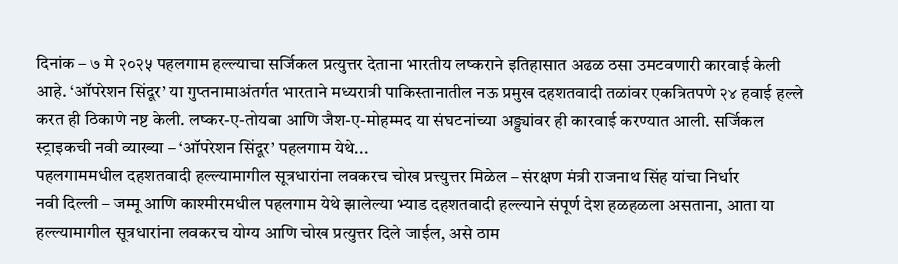दिनांक – ७ मे २०२५ पहलगाम हल्ल्याचा सर्जिकल प्रत्युत्तर देताना भारतीय लष्कराने इतिहासात अढळ ठसा उमटवणारी कारवाई केली आहे. ‘ऑपरेशन सिंदूर’ या गुप्तनामाअंतर्गत भारताने मध्यरात्री पाकिस्तानातील नऊ प्रमुख दहशतवादी तळांवर एकत्रितपणे २४ हवाई हल्ले करत ही ठिकाणे नष्ट केली. लष्कर-ए-तोयबा आणि जैश-ए-मोहम्मद या संघटनांच्या अड्ड्यांवर ही कारवाई करण्यात आली. सर्जिकल स्ट्राइकची नवी व्याख्या – ‘ऑपरेशन सिंदूर’ पहलगाम येथे...
पहलगाममधील दहशतवादी हल्ल्यामागील सूत्रधारांना लवकरच चोख प्रत्त्युत्तर मिळेल – संरक्षण मंत्री राजनाथ सिंह यांचा निर्धार
नवी दिल्ली – जम्मू आणि काश्मीरमधील पहलगाम येथे झालेल्या भ्याड दहशतवादी हल्ल्याने संपूर्ण देश हळहळला असताना, आता या हल्ल्यामागील सूत्रधारांना लवकरच योग्य आणि चोख प्रत्युत्तर दिले जाईल, असे ठाम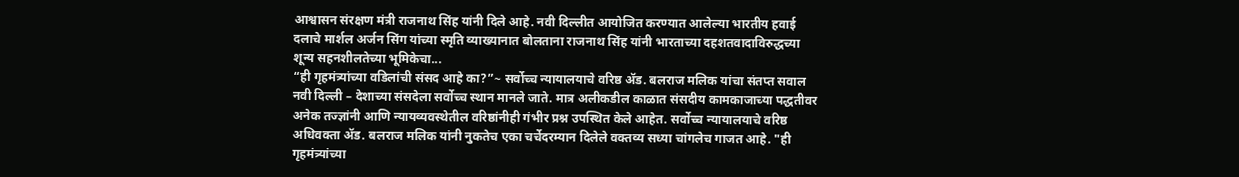आश्वासन संरक्षण मंत्री राजनाथ सिंह यांनी दिले आहे. नवी दिल्लीत आयोजित करण्यात आलेल्या भारतीय हवाई दलाचे मार्शल अर्जन सिंग यांच्या स्मृति व्याख्यानात बोलताना राजनाथ सिंह यांनी भारताच्या दहशतवादाविरुद्धच्या शून्य सहनशीलतेच्या भूमिकेचा...
“ही गृहमंत्र्यांच्या वडिलांची संसद आहे का?”~ सर्वोच्च न्यायालयाचे वरिष्ठ ॲड. बलराज मलिक यांचा संतप्त सवाल
नवी दिल्ली – देशाच्या संसदेला सर्वोच्च स्थान मानले जाते. मात्र अलीकडील काळात संसदीय कामकाजाच्या पद्धतीवर अनेक तज्ज्ञांनी आणि न्यायव्यवस्थेतील वरिष्ठांनीही गंभीर प्रश्न उपस्थित केले आहेत. सर्वोच्च न्यायालयाचे वरिष्ठ अधिवक्ता ॲड. बलराज मलिक यांनी नुकतेच एका चर्चेदरम्यान दिलेले वक्तव्य सध्या चांगलेच गाजत आहे. "ही गृहमंत्र्यांच्या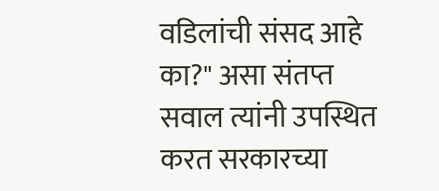वडिलांची संसद आहे का?" असा संतप्त सवाल त्यांनी उपस्थित करत सरकारच्या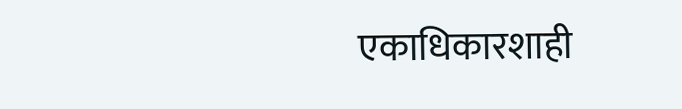एकाधिकारशाही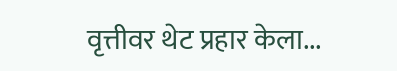वृत्तीवर थेट प्रहार केला...